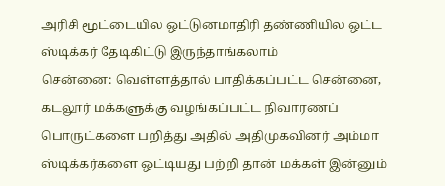அரிசி மூட்டையில ஒட்டுனமாதிரி தண்ணியில ஒட்ட ஸ்டிக்கர் தேடிகிட்டு இருந்தாங்கலாம்
சென்னை: வெள்ளத்தால் பாதிக்கப்பட்ட சென்னை, கடலூர் மக்களுக்கு வழங்கப்பட்ட நிவாரணப் பொருட்களை பறித்து அதில் அதிமுகவினர் அம்மா ஸ்டிக்கர்களை ஒட்டியது பற்றி தான் மக்கள் இன்னும்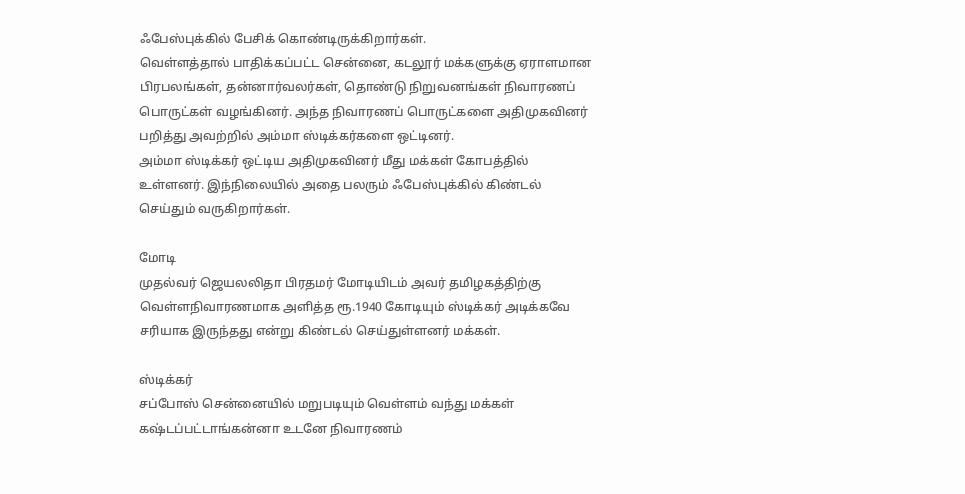ஃபேஸ்புக்கில் பேசிக் கொண்டிருக்கிறார்கள்.
வெள்ளத்தால் பாதிக்கப்பட்ட சென்னை, கடலூர் மக்களுக்கு ஏராளமான பிரபலங்கள், தன்னார்வலர்கள், தொண்டு நிறுவனங்கள் நிவாரணப் பொருட்கள் வழங்கினர். அந்த நிவாரணப் பொருட்களை அதிமுகவினர் பறித்து அவற்றில் அம்மா ஸ்டிக்கர்களை ஒட்டினர்.
அம்மா ஸ்டிக்கர் ஒட்டிய அதிமுகவினர் மீது மக்கள் கோபத்தில் உள்ளனர். இந்நிலையில் அதை பலரும் ஃபேஸ்புக்கில் கிண்டல் செய்தும் வருகிறார்கள்.

மோடி
முதல்வர் ஜெயலலிதா பிரதமர் மோடியிடம் அவர் தமிழகத்திற்கு வெள்ளநிவாரணமாக அளித்த ரூ.1940 கோடியும் ஸ்டிக்கர் அடிக்கவே சரியாக இருந்தது என்று கிண்டல் செய்துள்ளனர் மக்கள்.

ஸ்டிக்கர்
சப்போஸ் சென்னையில் மறுபடியும் வெள்ளம் வந்து மக்கள் கஷ்டப்பட்டாங்கன்னா உடனே நிவாரணம்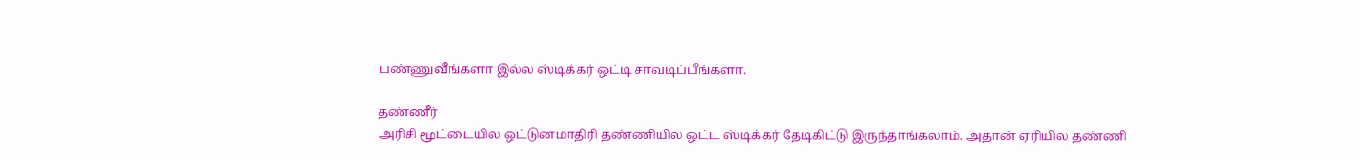பண்ணுவீங்களா இல்ல ஸ்டிக்கர் ஒட்டி சாவடிப்பீங்களா.

தண்ணீர்
அரிசி மூட்டையில ஒட்டுனமாதிரி தண்ணியில ஒட்ட ஸ்டிக்கர் தேடிகிட்டு இருந்தாங்கலாம். அதான் ஏரியில தண்ணி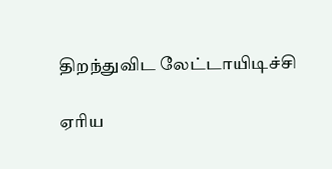திறந்துவிட லேட்டாயிடிச்சி

ஏரிய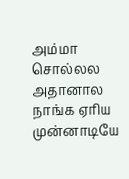அம்மா சொல்லல அதானால நாங்க ஏரிய முன்னாடியே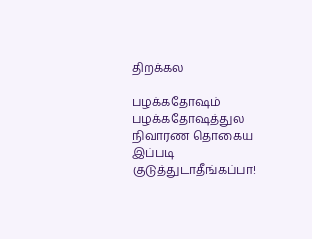திறக்கல

பழக்கதோஷம்
பழக்கதோஷத்துல நிவாரண தொகைய இப்படி குடுத்துடாதீங்கப்பா!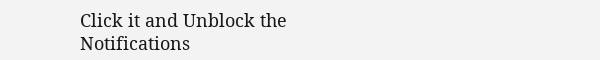Click it and Unblock the Notifications